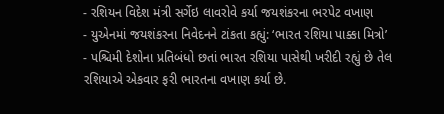- રશિયન વિદેશ મંત્રી સર્ગેઇ લાવરોવે કર્યા જયશંકરના ભરપેટ વખાણ
- યુએનમાં જયશંકરના નિવેદનને ટાંકતા કહ્યું: ‘ભારત રશિયા પાક્કા મિત્રો’
- પશ્ચિમી દેશોના પ્રતિબંધો છતાં ભારત રશિયા પાસેથી ખરીદી રહ્યું છે તેલ
રશિયાએ એકવાર ફરી ભારતના વખાણ કર્યા છે.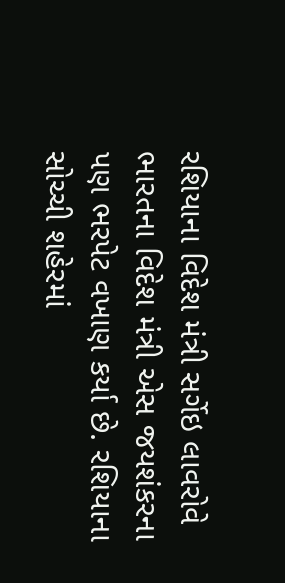રશિયાના વિદેશ મંત્રી સર્ગેઇ લાવરોવે ભારતના વિદેશ મંત્રી એસ જયશંકરના પણ ભરપેટ વખાણ કર્યા છે. રશિયાના સોચ્ચી શહેરમાં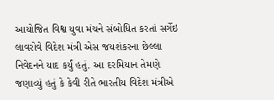આયોજિત વિશ્વ યુવા મંચને સંબોધિત કરતાં સર્ગેઇ લાવરોવે વિદેશ મંત્રી એસ જયશંકરના છેલ્લા નિવેદનને યાદ કર્યું હતું. આ દરમિયાન તેમણે જણાવ્યું હતું કે કેવી રીતે ભારતીય વિદેશ મંત્રીએ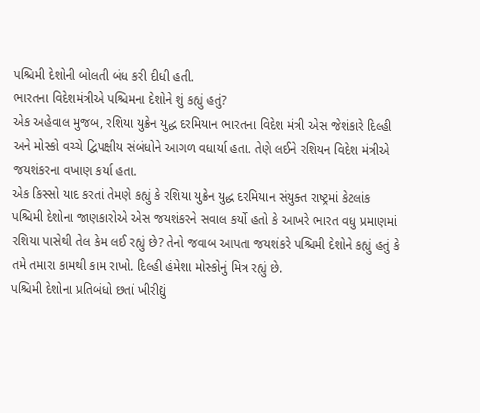પશ્ચિમી દેશોની બોલતી બંધ કરી દીધી હતી.
ભારતના વિદેશમંત્રીએ પશ્ચિમના દેશોને શું કહ્યું હતું?
એક અહેવાલ મુજબ, રશિયા યુક્રેન યુદ્ધ દરમિયાન ભારતના વિદેશ મંત્રી એસ જેશંકારે દિલ્હી અને મોસ્કો વચ્ચે દ્વિપક્ષીય સંબંધોને આગળ વધાર્યા હતા. તેણે લઈને રશિયન વિદેશ મંત્રીએ જયશંકરના વખાણ કર્યા હતા.
એક કિસ્સો યાદ કરતાં તેમણે કહ્યું કે રશિયા યુક્રેન યુદ્ધ દરમિયાન સંયુક્ત રાષ્ટ્રમાં કેટલાંક પશ્ચિમી દેશોના જાણકારોએ એસ જયશંકરને સવાલ કર્યો હતો કે આખરે ભારત વધુ પ્રમાણમાં રશિયા પાસેથી તેલ કેમ લઈ રહ્યું છે? તેનો જવાબ આપતા જયશંકરે પશ્ચિમી દેશોને કહ્યું હતું કે તમે તમારા કામથી કામ રાખો. દિલ્હી હંમેશા મોસ્કોનું મિત્ર રહ્યું છે.
પશ્ચિમી દેશોના પ્રતિબંધો છતાં ખીરીદ્યું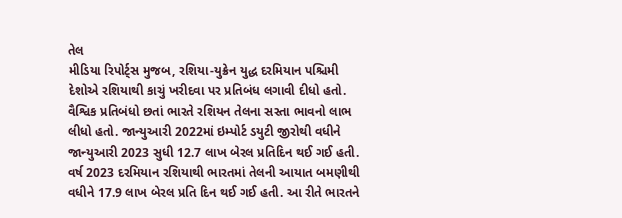તેલ
મીડિયા રિપોર્ટ્સ મુજબ, રશિયા-યુક્રેન યુદ્ધ દરમિયાન પશ્ચિમી દેશોએ રશિયાથી કાચું ખરીદવા પર પ્રતિબંધ લગાવી દીધો હતો. વૈશ્વિક પ્રતિબંધો છતાં ભારતે રશિયન તેલના સસ્તા ભાવનો લાભ લીધો હતો. જાન્યુઆરી 2022માં ઇમ્પોર્ટ ડયુટી જીરોથી વધીને જાન્યુઆરી 2023 સુધી 12.7 લાખ બેરલ પ્રતિદિન થઈ ગઈ હતી.
વર્ષ 2023 દરમિયાન રશિયાથી ભારતમાં તેલની આયાત બમણીથી વધીને 17.9 લાખ બેરલ પ્રતિ દિન થઈ ગઈ હતી. આ રીતે ભારતને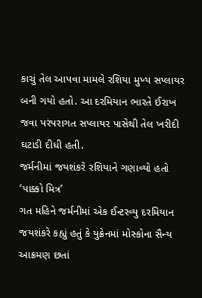કાચું તેલ આપવા મામલે રશિયા મુખ્ય સપ્લાયર બની ગયો હતો. આ દરમિયાન ભારતે ઈરાખ જવા પરંપરાગત સપ્લાયર પાસેથી તેલ ખરીદી ઘટાડી દીધી હતી.
જર્મનીમાં જયશંકરે રશિયાને ગણાવ્યો હતો ‘પાક્કો મિત્ર’
ગત મહિને જર્મનીમાં એક ઈન્ટરવ્યુ દરમિયાન જયશંકરે કહ્યું હતું કે યુક્રેનમાં મોસ્કોના સૈન્ય આક્રમણ છતાં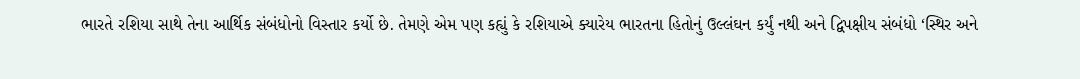ભારતે રશિયા સાથે તેના આર્થિક સંબંધોનો વિસ્તાર કર્યો છે. તેમણે એમ પણ કહ્યું કે રશિયાએ ક્યારેય ભારતના હિતોનું ઉલ્લંઘન કર્યું નથી અને દ્વિપક્ષીય સંબંધો ‘સ્થિર અને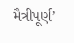મૈત્રીપૂર્ણ’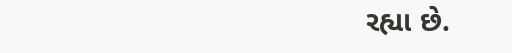રહ્યા છે.